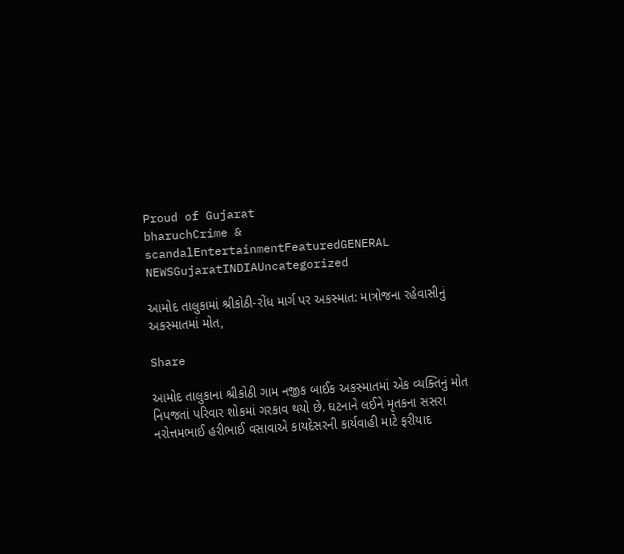Proud of Gujarat
bharuchCrime & scandalEntertainmentFeaturedGENERAL NEWSGujaratINDIAUncategorized

આમોદ તાલુકામાં શ્રીકોઠી-રોંધ માર્ગ પર અકસ્માત: માત્રોજના રહેવાસીનું અકસ્માતમાં મોત,

Share

આમોદ તાલુકાના શ્રીકોઠી ગામ નજીક બાઈક અકસ્માતમાં એક વ્યક્તિનું મોત નિપજતાં પરિવાર શોકમાં ગરકાવ થયો છે. ઘટનાને લઈને મૃતકના સસરા નરોત્તમભાઈ હરીભાઈ વસાવાએ કાયદેસરની કાર્યવાહી માટે ફરીયાદ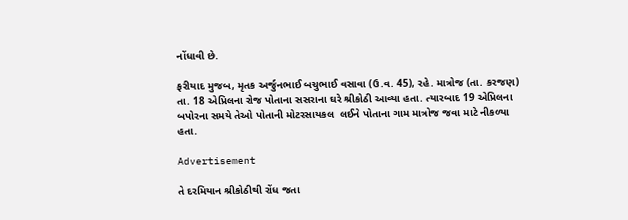નોંધાવી છે.

ફરીયાદ મુજબ, મૃતક અર્જુનભાઈ બચુભાઈ વસાવા (ઉ.વ. 45), રહે. માત્રોજ (તા. કરજણ) તા. 18 એપ્રિલના રોજ પોતાના સસરાના ઘરે શ્રીકોઠી આવ્યા હતા. ત્યારબાદ 19 એપ્રિલના બપોરના સમયે તેઓ પોતાની મોટરસાયકલ  લઈને પોતાના ગામ માત્રોજ જવા માટે નીકળ્યા હતા.

Advertisement

તે દરમિયાન શ્રીકોઠીથી રોંધ જતા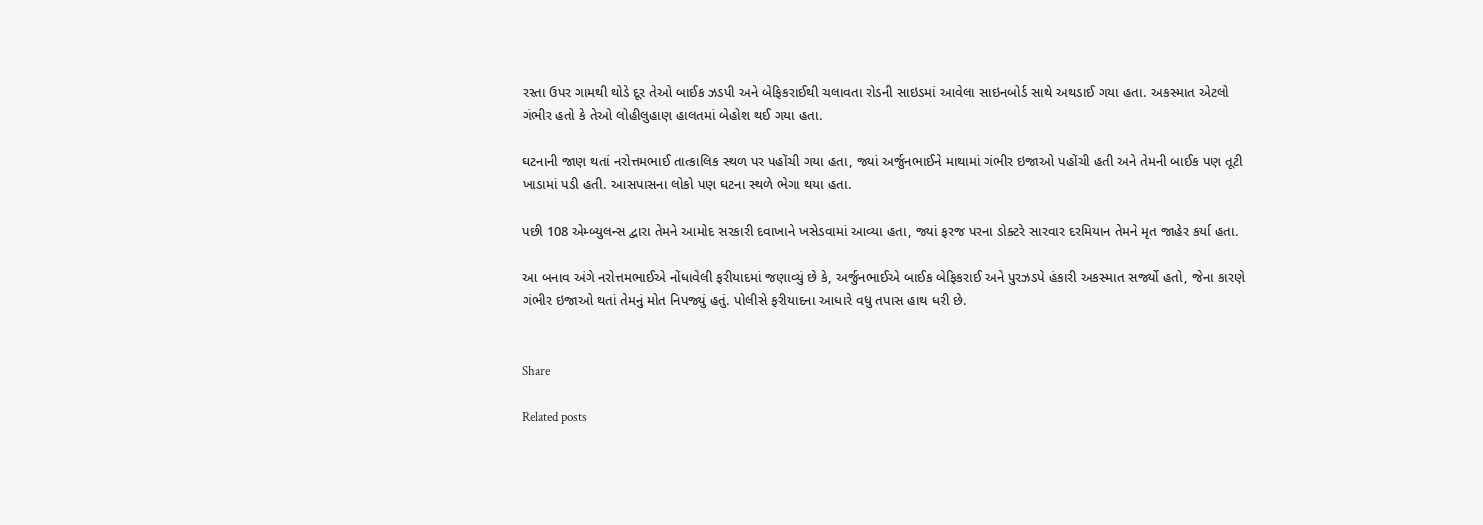રસ્તા ઉપર ગામથી થોડે દૂર તેઓ બાઈક ઝડપી અને બેફિકરાઈથી ચલાવતા રોડની સાઇડમાં આવેલા સાઇનબોર્ડ સાથે અથડાઈ ગયા હતા. અકસ્માત એટલો ગંભીર હતો કે તેઓ લોહીલુહાણ હાલતમાં બેહોશ થઈ ગયા હતા.

ઘટનાની જાણ થતાં નરોત્તમભાઈ તાત્કાલિક સ્થળ પર પહોંચી ગયા હતા, જ્યાં અર્જુનભાઈને માથામાં ગંભીર ઇજાઓ પહોંચી હતી અને તેમની બાઈક પણ તૂટી ખાડામાં પડી હતી. આસપાસના લોકો પણ ઘટના સ્થળે ભેગા થયા હતા.

પછી 108 એમ્બ્યુલન્સ દ્વારા તેમને આમોદ સરકારી દવાખાને ખસેડવામાં આવ્યા હતા, જ્યાં ફરજ પરના ડોક્ટરે સારવાર દરમિયાન તેમને મૃત જાહેર કર્યા હતા.

આ બનાવ અંગે નરોત્તમભાઈએ નોંધાવેલી ફરીયાદમાં જણાવ્યું છે કે, અર્જુનભાઈએ બાઈક બેફિકરાઈ અને પુરઝડપે હંકારી અકસ્માત સર્જ્યો હતો, જેના કારણે ગંભીર ઇજાઓ થતાં તેમનું મોત નિપજ્યું હતું. પોલીસે ફરીયાદના આધારે વધુ તપાસ હાથ ધરી છે.


Share

Related posts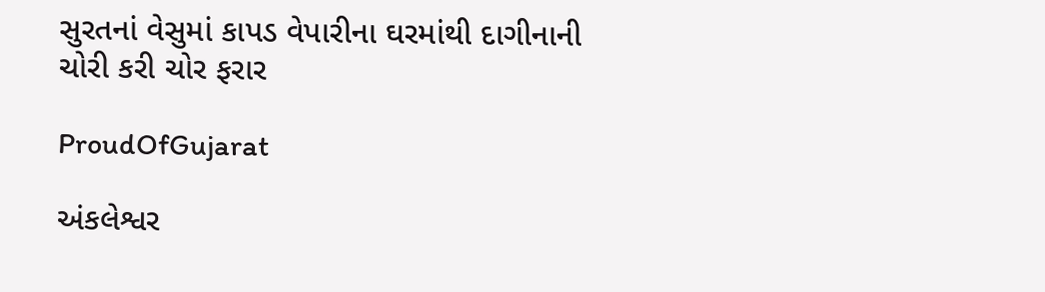સુરતનાં વેસુમાં કાપડ વેપારીના ઘરમાંથી દાગીનાની ચોરી કરી ચોર ફરાર

ProudOfGujarat

અંકલેશ્વર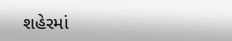શહેરમાં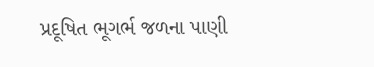પ્રદૂષિત ભૂગર્ભ જળના પાણી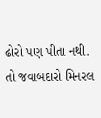ઢોરો પણ પીતા નથી. તો જવાબદારો મિનરલ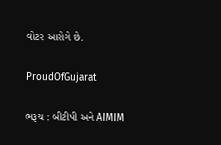વોટર આરોગે છે.

ProudOfGujarat

ભરૂચ : બીટીપી અને AIMIM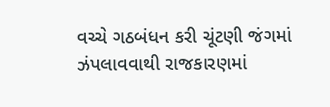વચ્ચે ગઠબંધન કરી ચૂંટણી જંગમાં ઝંપલાવવાથી રાજકારણમાં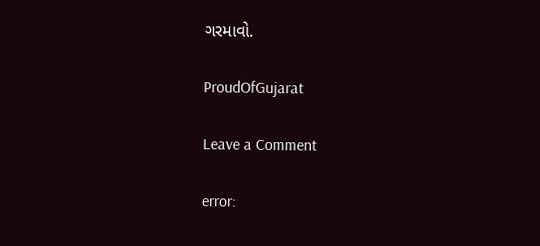ગરમાવો.

ProudOfGujarat

Leave a Comment

error: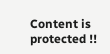Content is protected !!